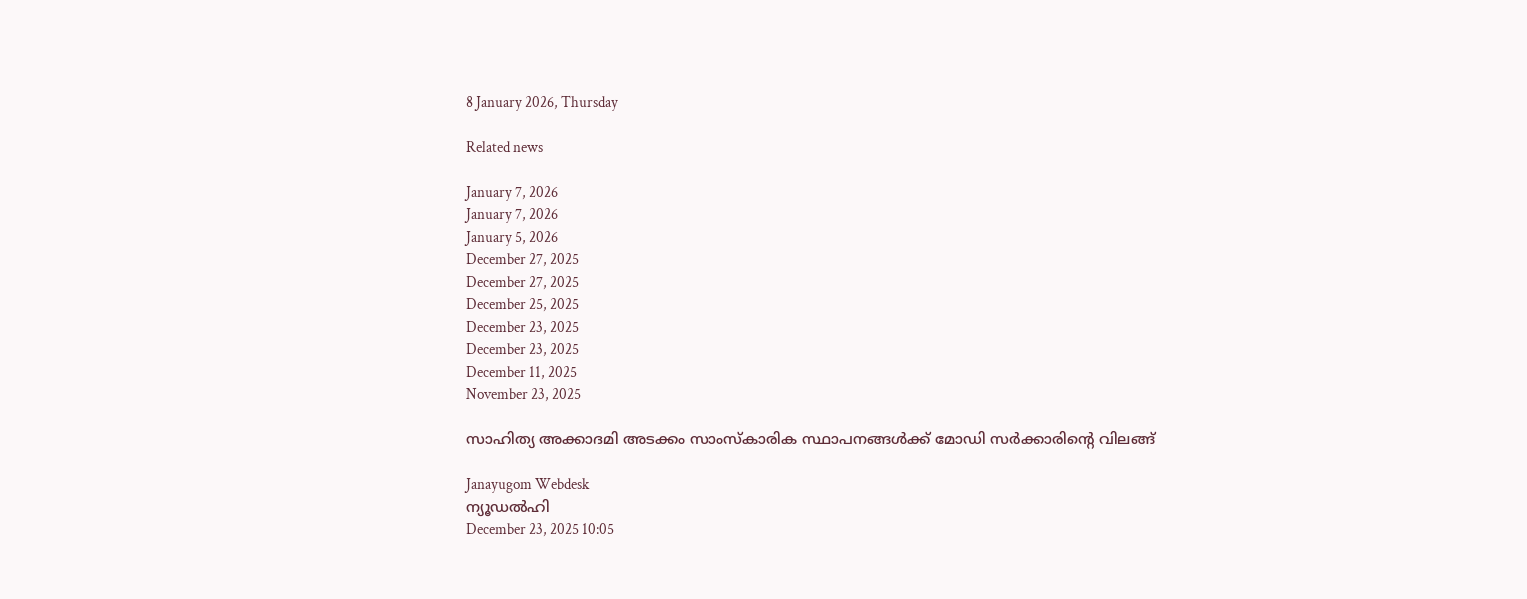8 January 2026, Thursday

Related news

January 7, 2026
January 7, 2026
January 5, 2026
December 27, 2025
December 27, 2025
December 25, 2025
December 23, 2025
December 23, 2025
December 11, 2025
November 23, 2025

സാഹിത്യ അക്കാദമി അടക്കം സാംസ്കാരിക സ്ഥാപനങ്ങള്‍ക്ക് മോഡി സര്‍ക്കാരിന്റെ വിലങ്ങ്

Janayugom Webdesk
ന്യൂഡല്‍ഹി
December 23, 2025 10:05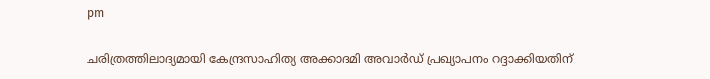pm

ചരിത്രത്തിലാദ്യമായി കേന്ദ്രസാഹിത്യ അക്കാദമി അവാര്‍ഡ് പ്രഖ്യാപനം റദ്ദാക്കിയതിന്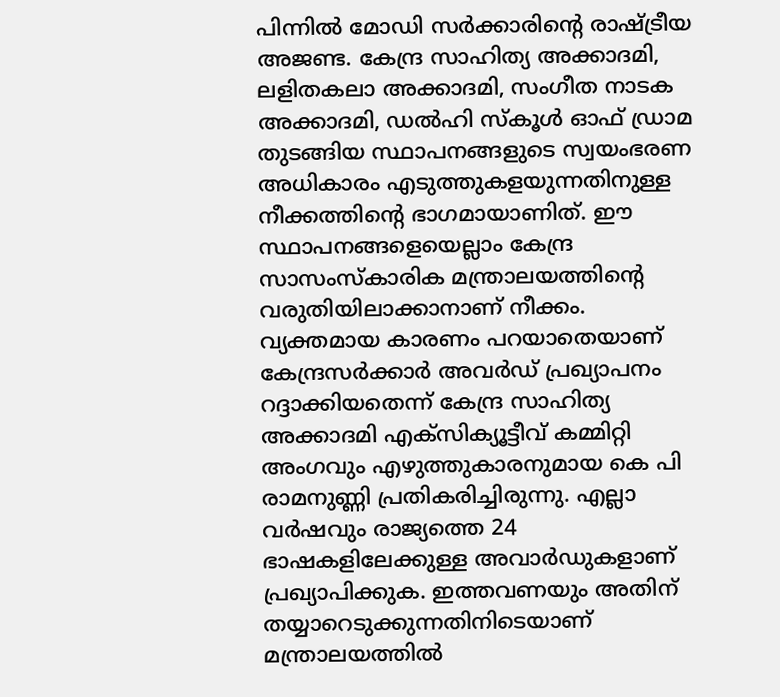പിന്നില്‍ മോഡി സര്‍ക്കാരിന്റെ രാഷ്ട്രീയ അജണ്ട. കേന്ദ്ര സാഹിത്യ അക്കാദമി, ലളിതകലാ അക്കാദമി, സംഗീത നാടക അക്കാദമി, ഡല്‍ഹി സ്കൂള്‍ ഓഫ് ഡ്രാമ തുടങ്ങിയ സ്ഥാപനങ്ങളുടെ സ്വയംഭരണ അധികാരം എടുത്തുകളയുന്നതിനുള്ള നീക്കത്തിന്റെ ഭാഗമായാണിത്. ഈ സ്ഥാപനങ്ങളെയെല്ലാം കേന്ദ്ര സാസംസ്കാരിക മന്ത്രാലയത്തിന്റെ വരുതിയിലാക്കാനാണ് നീക്കം.
വ്യക്തമായ കാരണം പറയാതെയാണ് കേന്ദ്രസര്‍ക്കാര്‍ അവര്‍ഡ് പ്രഖ്യാപനം റദ്ദാക്കിയതെന്ന് കേന്ദ്ര സാഹിത്യ അക്കാദമി എക്സിക്യൂട്ടീവ് കമ്മിറ്റി അംഗവും എഴുത്തുകാരനുമായ കെ പി രാമനുണ്ണി പ്രതികരിച്ചിരുന്നു. എല്ലാ വര്‍ഷവും രാജ്യത്തെ 24 ഭാഷകളിലേക്കുള്ള അവാര്‍ഡുകളാണ് പ്രഖ്യാപിക്കുക. ഇത്തവണയും അതിന് തയ്യാറെടുക്കുന്നതിനിടെയാണ് മന്ത്രാലയത്തില്‍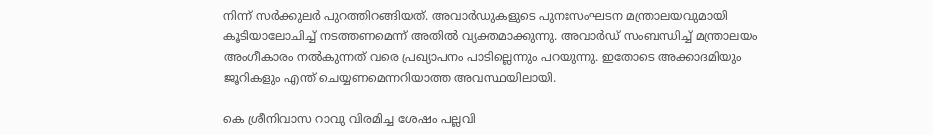നിന്ന് സര്‍ക്കുലര്‍ പുറത്തിറങ്ങിയത്. അവാര്‍ഡുകളുടെ പുനഃസംഘടന മന്ത്രാലയവുമായി കൂടിയാലോചിച്ച് നടത്തണമെന്ന് അതില്‍ വ്യക്തമാക്കുന്നു. അവാര്‍ഡ് സംബന്ധിച്ച് മന്ത്രാലയം അംഗീകാരം നല്‍കുന്നത് വരെ പ്രഖ്യാപനം പാടില്ലെന്നും പറയുന്നു. ഇതോടെ അക്കാദമിയും ജൂറികളും എന്ത് ചെയ്യണമെന്നറിയാത്ത അവസ്ഥയിലായി.

കെ ശ്രീനിവാസ റാവു വിരമിച്ച ശേഷം പല്ലവി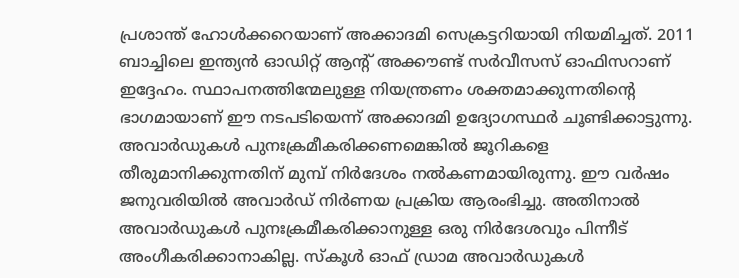പ്രശാന്ത് ഹോള്‍ക്കറെയാണ് അക്കാദമി സെക്രട്ടറിയായി നിയമിച്ചത്. 2011 ബാച്ചിലെ ഇന്ത്യന്‍ ഓഡിറ്റ് ആന്റ് അക്കൗണ്ട് സര്‍വീസസ് ഓഫിസറാണ് ഇദ്ദേഹം. സ്ഥാപനത്തിന്മേലുള്ള നിയന്ത്രണം ശക്തമാക്കുന്നതിന്റെ ഭാഗമായാണ് ഈ നടപടിയെന്ന് അക്കാദമി ഉദ്യോഗസ്ഥര്‍ ചൂണ്ടിക്കാട്ടുന്നു. അവാര്‍ഡുകള്‍ പുനഃക്രമീകരിക്കണമെങ്കില്‍ ജൂറികളെ തീരുമാനിക്കുന്നതിന് മുമ്പ് നിര്‍ദേശം നല്‍കണമായിരുന്നു. ഈ വര്‍ഷം ജനുവരിയില്‍ അവാര്‍ഡ് നിര്‍ണയ പ്രക്രിയ ആരംഭിച്ചു. അതിനാല്‍ അവാര്‍ഡുകള്‍ പുനഃക്രമീകരിക്കാനുള്ള ഒരു നിര്‍ദേശവും പിന്നീട് അംഗീകരിക്കാനാകില്ല. സ്കൂള്‍ ഓഫ് ഡ്രാമ അവാര്‍ഡുകള്‍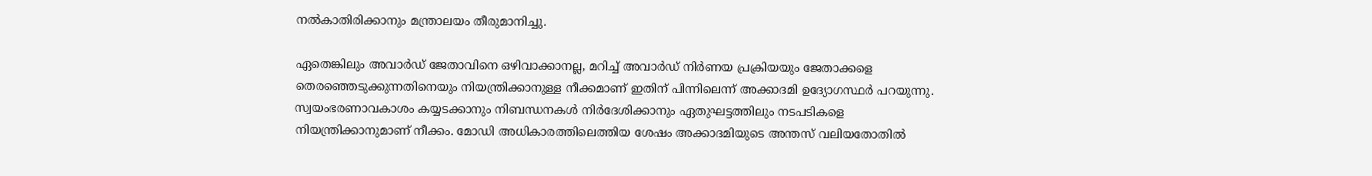നല്‍കാതിരിക്കാനും മന്ത്രാലയം തീരുമാനിച്ചു.

ഏതെങ്കിലും അവാര്‍ഡ് ജേതാവിനെ ഒഴിവാക്കാനല്ല, മറിച്ച് അവാര്‍ഡ് നിര്‍ണയ പ്രക്രിയയും ജേതാക്കളെ തെരഞ്ഞെടുക്കുന്നതിനെയും നിയന്ത്രിക്കാനുള്ള നീക്കമാണ് ഇതിന് പിന്നിലെന്ന് അക്കാദമി ഉദ്യോഗസ്ഥര്‍ പറയുന്നു. സ്വയംഭരണാവകാശം കയ്യടക്കാനും നിബന്ധനകള്‍ നിര്‍ദേശിക്കാനും ഏതുഘട്ടത്തിലും നടപടികളെ നിയന്ത്രിക്കാനുമാണ് നീക്കം. മോഡി അധികാരത്തിലെത്തിയ ശേഷം അക്കാദമിയുടെ അന്തസ് വലിയതോതില്‍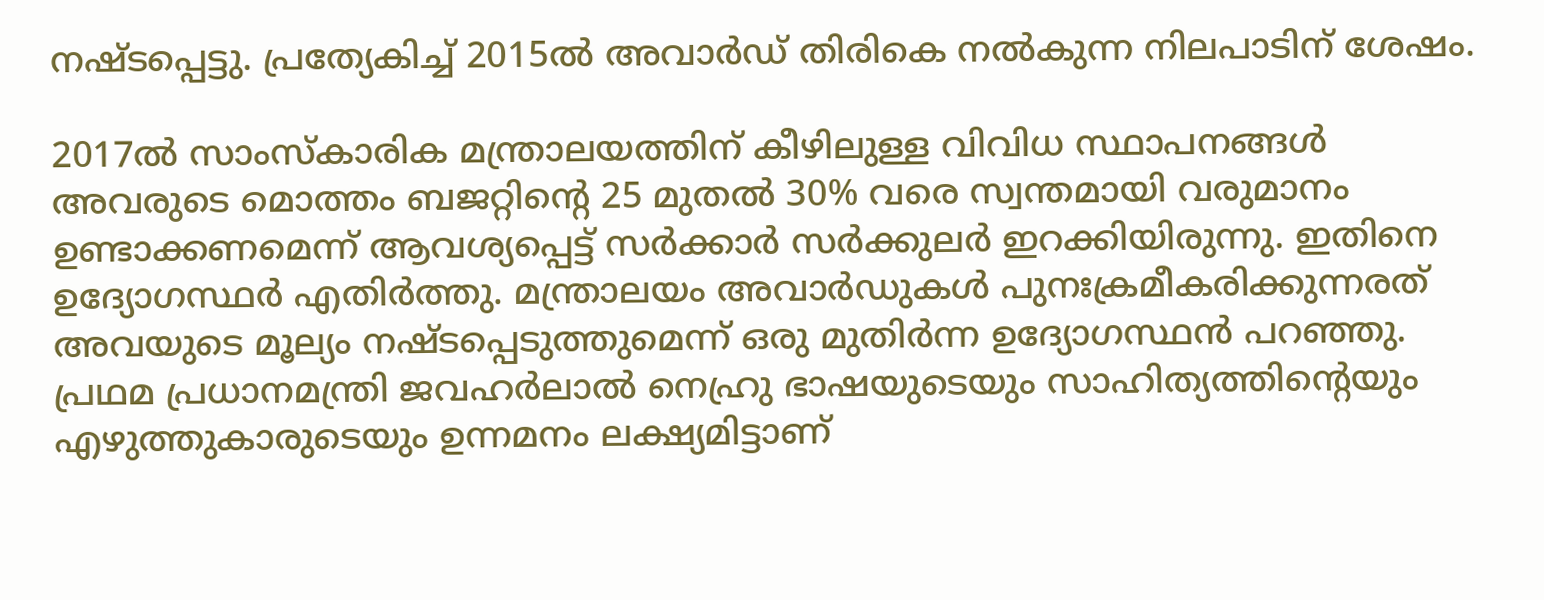നഷ്ടപ്പെട്ടു. പ്രത്യേകിച്ച് 2015ല്‍ അവാര്‍ഡ് തിരികെ നല്‍കുന്ന നിലപാടിന് ശേഷം.

2017ല്‍ സാംസ്കാരിക മന്ത്രാലയത്തിന് കീഴിലുള്ള വിവിധ സ്ഥാപനങ്ങള്‍ അവരുടെ മൊത്തം ബജറ്റിന്റെ 25 മുതല്‍ 30% വരെ സ്വന്തമായി വരുമാനം ഉണ്ടാക്കണമെന്ന് ആവശ്യപ്പെട്ട് സര്‍ക്കാര്‍ സര്‍ക്കുലര്‍ ഇറക്കിയിരുന്നു. ഇതിനെ ഉദ്യോഗസ്ഥര്‍ എതിര്‍ത്തു. മന്ത്രാലയം അവാര്‍ഡുകള്‍ പുനഃക്രമീകരിക്കുന്നരത് അവയുടെ മൂല്യം നഷ്ടപ്പെടുത്തുമെന്ന് ഒരു മുതിര്‍ന്ന ഉദ്യോഗസ്ഥന്‍ പറഞ്ഞു. പ്രഥമ പ്രധാനമന്ത്രി ജവഹര്‍ലാല്‍ നെഹ്രു ഭാഷയുടെയും സാഹിത്യത്തിന്റെയും എഴുത്തുകാരുടെയും ഉന്നമനം ലക്ഷ്യമിട്ടാണ്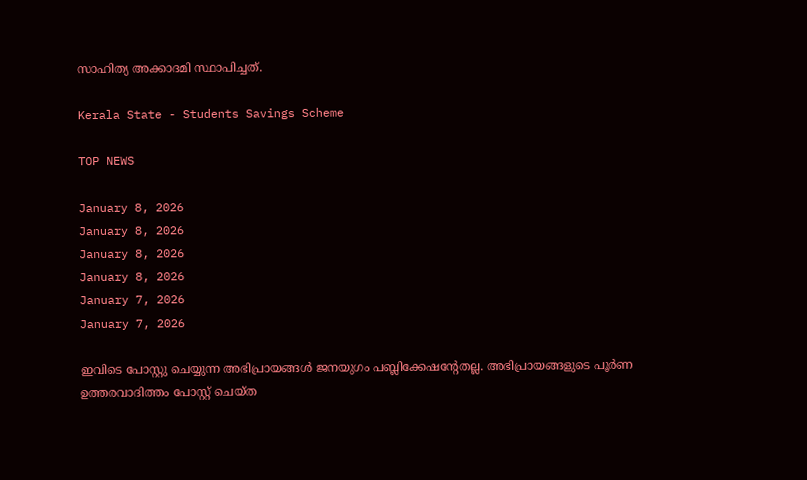സാഹിത്യ അക്കാദമി സ്ഥാപിച്ചത്.

Kerala State - Students Savings Scheme

TOP NEWS

January 8, 2026
January 8, 2026
January 8, 2026
January 8, 2026
January 7, 2026
January 7, 2026

ഇവിടെ പോസ്റ്റു ചെയ്യുന്ന അഭിപ്രായങ്ങള്‍ ജനയുഗം പബ്ലിക്കേഷന്റേതല്ല. അഭിപ്രായങ്ങളുടെ പൂര്‍ണ ഉത്തരവാദിത്തം പോസ്റ്റ് ചെയ്ത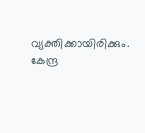വ്യക്തിക്കായിരിക്കും. കേന്ദ്ര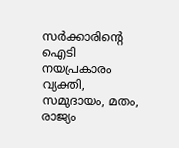സര്‍ക്കാരിന്റെ ഐടി നയപ്രകാരം വ്യക്തി, സമുദായം, മതം, രാജ്യം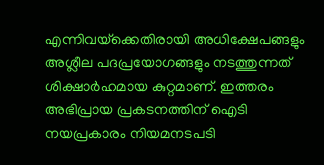എന്നിവയ്‌ക്കെതിരായി അധിക്ഷേപങ്ങളും അശ്ലീല പദപ്രയോഗങ്ങളും നടത്തുന്നത് ശിക്ഷാര്‍ഹമായ കുറ്റമാണ്. ഇത്തരം അഭിപ്രായ പ്രകടനത്തിന് ഐടി നയപ്രകാരം നിയമനടപടി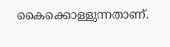കൈക്കൊള്ളുന്നതാണ്.